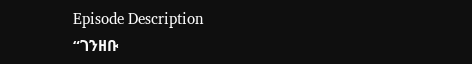Episode Description
“ገንዘቡ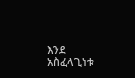እንደ አስፈላጊነቱ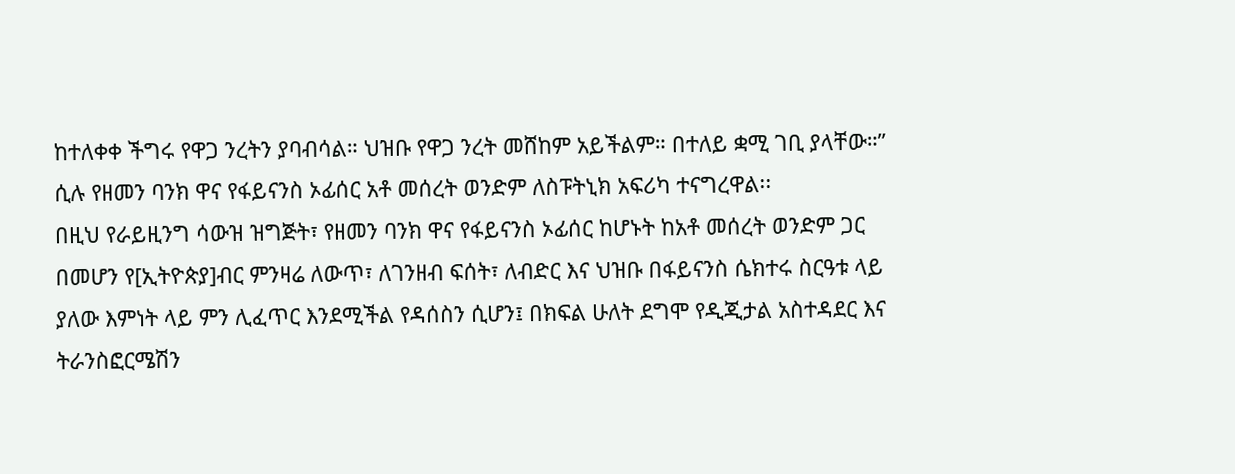ከተለቀቀ ችግሩ የዋጋ ንረትን ያባብሳል። ህዝቡ የዋጋ ንረት መሸከም አይችልም። በተለይ ቋሚ ገቢ ያላቸው።” ሲሉ የዘመን ባንክ ዋና የፋይናንስ ኦፊሰር አቶ መሰረት ወንድም ለስፑትኒክ አፍሪካ ተናግረዋል፡፡
በዚህ የራይዚንግ ሳውዝ ዝግጅት፣ የዘመን ባንክ ዋና የፋይናንስ ኦፊሰር ከሆኑት ከአቶ መሰረት ወንድም ጋር በመሆን የ[ኢትዮጵያ]ብር ምንዛሬ ለውጥ፣ ለገንዘብ ፍሰት፣ ለብድር እና ህዝቡ በፋይናንስ ሴክተሩ ስርዓቱ ላይ ያለው እምነት ላይ ምን ሊፈጥር እንደሚችል የዳሰስን ሲሆን፤ በክፍል ሁለት ደግሞ የዲጂታል አስተዳደር እና ትራንስፎርሜሽን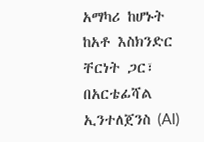አማካሪ ከሆኑት ከአቶ እስክንድር ቸርነት ጋር፣ በአርቴፊሻል ኢንተለጀንስ (AI)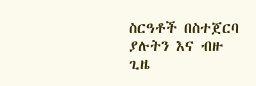ስርዓቶች በስተጀርባ ያሉትን እና ብዙ ጊዜ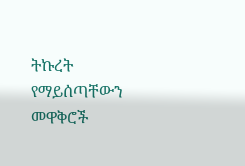ትኩረት የማይሰጣቸውን መዋቅሮች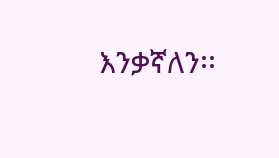እንቃኛለን፡፡